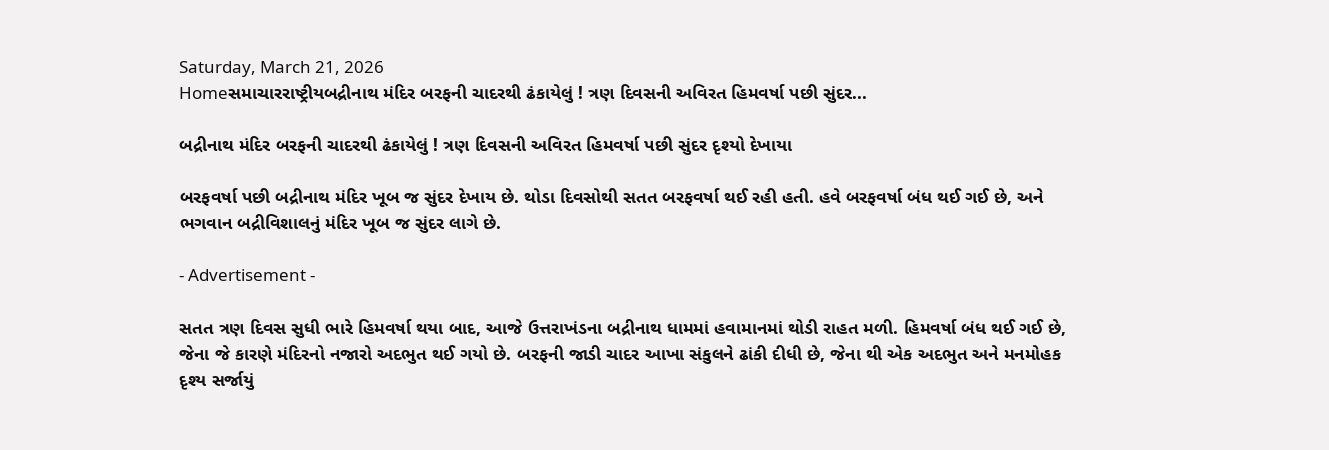Saturday, March 21, 2026
Homeસમાચારરાષ્ટ્રીયબદ્રીનાથ મંદિર બરફની ચાદરથી ઢંકાયેલું ! ત્રણ દિવસની અવિરત હિમવર્ષા પછી સુંદર...

બદ્રીનાથ મંદિર બરફની ચાદરથી ઢંકાયેલું ! ત્રણ દિવસની અવિરત હિમવર્ષા પછી સુંદર દૃશ્યો દેખાયા

બરફવર્ષા પછી બદ્રીનાથ મંદિર ખૂબ જ સુંદર દેખાય છે. થોડા દિવસોથી સતત બરફવર્ષા થઈ રહી હતી. હવે બરફવર્ષા બંધ થઈ ગઈ છે, અને ભગવાન બદ્રીવિશાલનું મંદિર ખૂબ જ સુંદર લાગે છે.

- Advertisement -

સતત ત્રણ દિવસ સુધી ભારે હિમવર્ષા થયા બાદ, આજે ઉત્તરાખંડના બદ્રીનાથ ધામમાં હવામાનમાં થોડી રાહત મળી. હિમવર્ષા બંધ થઈ ગઈ છે, જેના જે કારણે મંદિરનો નજારો અદભુત થઈ ગયો છે. બરફની જાડી ચાદર આખા સંકુલને ઢાંકી દીધી છે, જેના થી એક અદભુત અને મનમોહક દૃશ્ય સર્જાયું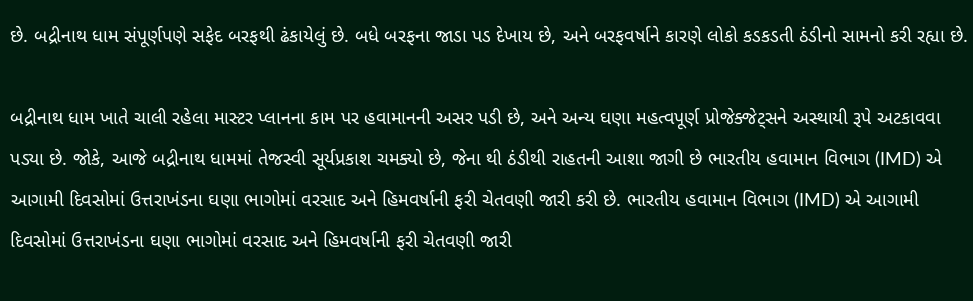છે. બદ્રીનાથ ધામ સંપૂર્ણપણે સફેદ બરફથી ઢંકાયેલું છે. બધે બરફના જાડા પડ દેખાય છે, અને બરફવર્ષાને કારણે લોકો કડકડતી ઠંડીનો સામનો કરી રહ્યા છે.

બદ્રીનાથ ધામ ખાતે ચાલી રહેલા માસ્ટર પ્લાનના કામ પર હવામાનની અસર પડી છે, અને અન્ય ઘણા મહત્વપૂર્ણ પ્રોજેક્જેટ્સને અસ્થાયી રૂપે અટકાવવા પડ્યા છે. જોકે, આજે બદ્રીનાથ ધામમાં તેજસ્વી સૂર્યપ્રકાશ ચમક્યો છે, જેના થી ઠંડીથી રાહતની આશા જાગી છે ભારતીય હવામાન વિભાગ (IMD) એ આગામી દિવસોમાં ઉત્તરાખંડના ઘણા ભાગોમાં વરસાદ અને હિમવર્ષાની ફરી ચેતવણી જારી કરી છે. ભારતીય હવામાન વિભાગ (IMD) એ આગામી દિવસોમાં ઉત્તરાખંડના ઘણા ભાગોમાં વરસાદ અને હિમવર્ષાની ફરી ચેતવણી જારી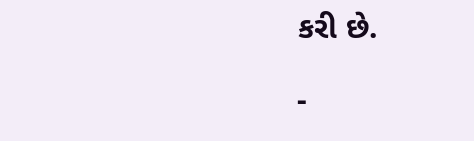કરી છે.

-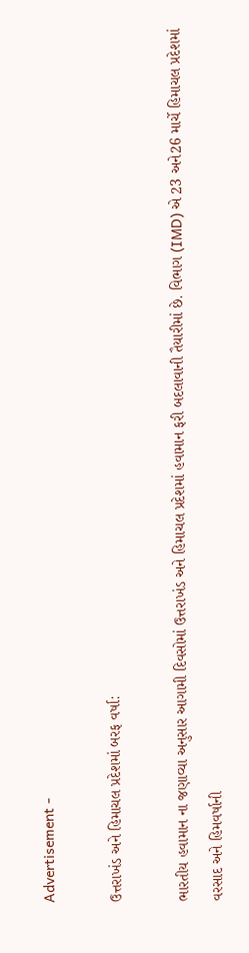Advertisement -

ઉત્તરાખંડ અને હિમાચલ પ્રદેશમાં બરફ વર્ષા:

ભારતીય હવામાન ના જણાવ્યા અનુસાર આગામી દિવસોમાં ઉત્તરાખંડ અને હિમાચલ પ્રદેશમાં હવામાન ફરી બદલાવાની તૈયારીમાં છે. વિભાગ (IMD) એ 23 અને26 માર્ચે હિમાચલ પ્રદેશમાં વરસાદ અને હિમવર્ષાની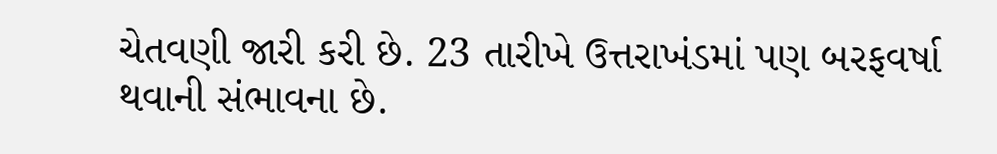ચેતવણી જારી કરી છે. 23 તારીખે ઉત્તરાખંડમાં પણ બરફવર્ષા થવાની સંભાવના છે.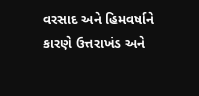વરસાદ અને હિમવર્ષાને કારણે ઉત્તરાખંડ અને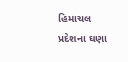હિમાચલ પ્રદેશના ઘણા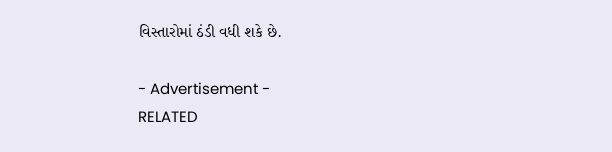વિસ્તારોમાં ઠંડી વધી શકે છે.

- Advertisement -
RELATED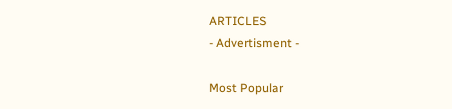ARTICLES
- Advertisment -

Most Popular